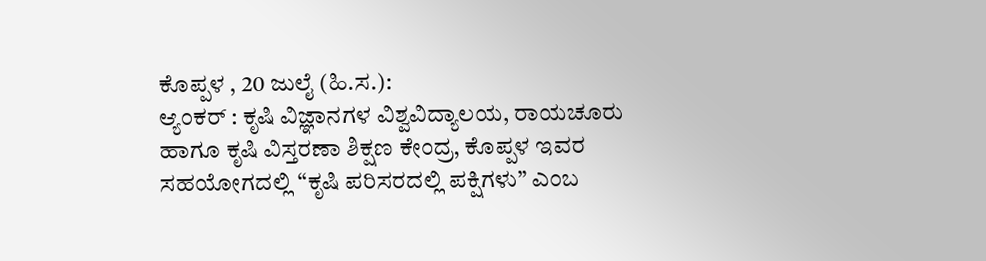ಕೊಪ್ಪಳ , 20 ಜುಲೈ (ಹಿ.ಸ.):
ಆ್ಯಂಕರ್ : ಕೃಷಿ ವಿಜ್ಞಾನಗಳ ವಿಶ್ವವಿದ್ಯಾಲಯ, ರಾಯಚೂರು ಹಾಗೂ ಕೃಷಿ ವಿಸ್ತರಣಾ ಶಿಕ್ಷಣ ಕೇಂದ್ರ, ಕೊಪ್ಪಳ ಇವರ ಸಹಯೋಗದಲ್ಲಿ “ಕೃಷಿ ಪರಿಸರದಲ್ಲಿ ಪಕ್ಷಿಗಳು” ಎಂಬ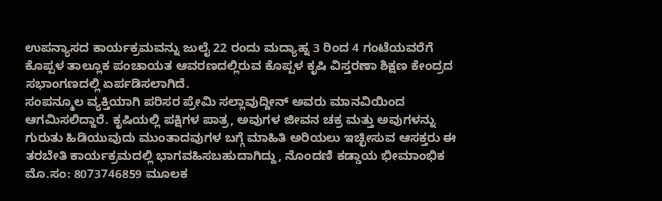ಉಪನ್ಯಾಸದ ಕಾರ್ಯಕ್ರಮವನ್ನು ಜುಲೈ 22 ರಂದು ಮದ್ಯಾಹ್ನ 3 ರಿಂದ 4 ಗಂಟೆಯವರೆಗೆ ಕೊಪ್ಪಳ ತಾಲ್ಲೂಕ ಪಂಚಾಯತ ಆವರಣದಲ್ಲಿರುವ ಕೊಪ್ಪಳ ಕೃಷಿ ವಿಸ್ತರಣಾ ಶಿಕ್ಷಣ ಕೇಂದ್ರದ ಸಭಾಂಗಣದಲ್ಲಿ ಏರ್ಪಡಿಸಲಾಗಿದೆ.
ಸಂಪನ್ಮೂಲ ವ್ಯಕ್ತಿಯಾಗಿ ಪರಿಸರ ಪ್ರೇಮಿ ಸಲ್ಲಾವುದ್ದೀನ್ ಅವರು ಮಾನವಿಯಿಂದ ಆಗಮಿಸಲಿದ್ದಾರೆ. ಕೃಷಿಯಲ್ಲಿ ಪಕ್ಷಿಗಳ ಪಾತ್ರ, ಅವುಗಳ ಜೀವನ ಚಕ್ರ ಮತ್ತು ಅವುಗಳನ್ನು ಗುರುತು ಹಿಡಿಯುವುದು ಮುಂತಾದವುಗಳ ಬಗ್ಗೆ ಮಾಹಿತಿ ಅರಿಯಲು ಇಚ್ಛೀಸುವ ಆಸಕ್ತರು ಈ ತರಬೇತಿ ಕಾರ್ಯಕ್ರಮದಲ್ಲಿ ಭಾಗವಹಿಸಬಹುದಾಗಿದ್ದು, ನೊಂದಣಿ ಕಡ್ಡಾಯ ಭೀಮಾಂಭಿಕ ಮೊ.ಸಂ: 8073746859 ಮೂಲಕ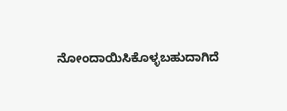ನೋಂದಾಯಿಸಿಕೊಳ್ಳಬಹುದಾಗಿದೆ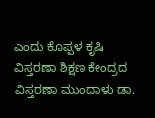ಎಂದು ಕೊಪ್ಪಳ ಕೃಷಿ ವಿಸ್ತರಣಾ ಶಿಕ್ಷಣ ಕೇಂದ್ರದ ವಿಸ್ತರಣಾ ಮುಂದಾಳು ಡಾ.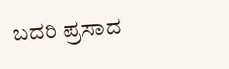ಬದರಿ ಪ್ರಸಾದ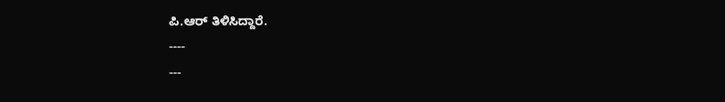ಪಿ.ಆರ್ ತಿಳಿಸಿದ್ದಾರೆ.
----
---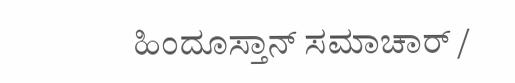ಹಿಂದೂಸ್ತಾನ್ ಸಮಾಚಾರ್ /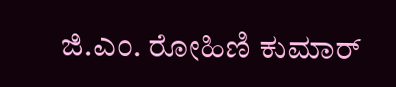ಜಿ.ಎಂ. ರೋಹಿಣಿ ಕುಮಾರ್